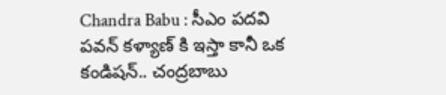Chandra Babu : సీఎం పదవి పవన్ కళ్యాణ్ కి ఇస్తా కానీ ఒక కండిషన్.. చంద్రబాబు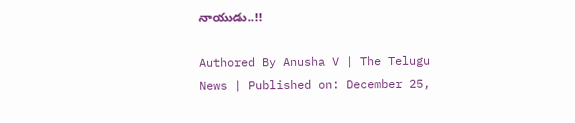నాయుడు..!!

Authored By Anusha V | The Telugu News | Published on: December 25,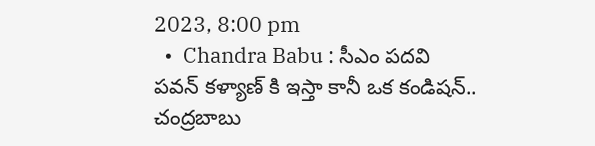2023, 8:00 pm
  •  Chandra Babu : సీఎం పదవి పవన్ కళ్యాణ్ కి ఇస్తా కానీ ఒక కండిషన్.. చంద్రబాబు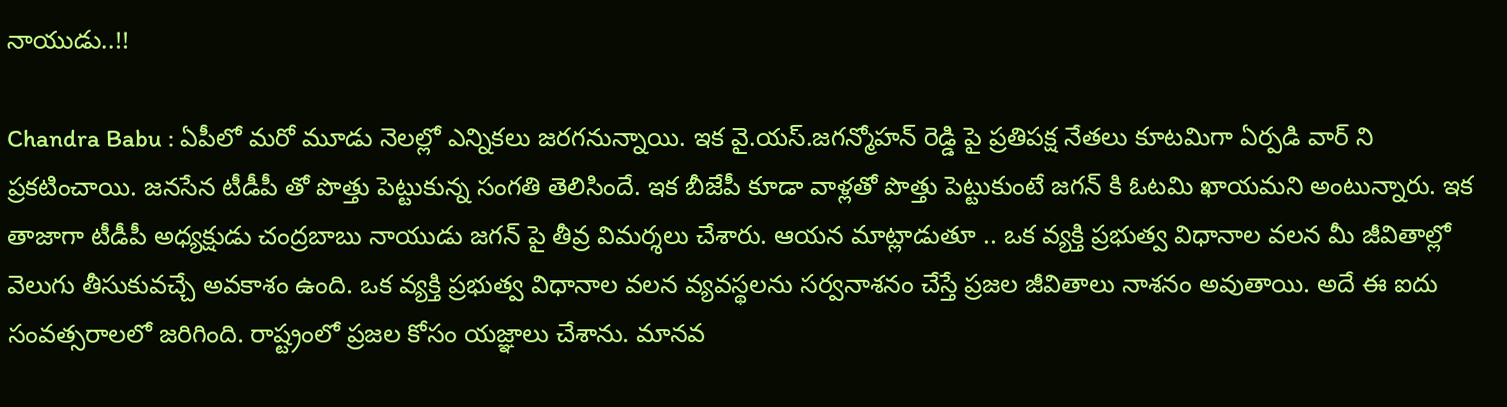నాయుడు..!!

Chandra Babu : ఏపీలో మరో మూడు నెలల్లో ఎన్నికలు జరగనున్నాయి. ఇక వై.యస్.జగన్మోహన్ రెడ్డి పై ప్రతిపక్ష నేతలు కూటమిగా ఏర్పడి వార్ ని ప్రకటించాయి. జనసేన టీడీపీ తో పొత్తు పెట్టుకున్న సంగతి తెలిసిందే. ఇక బీజేపీ కూడా వాళ్లతో పొత్తు పెట్టుకుంటే జగన్ కి ఓటమి ఖాయమని అంటున్నారు. ఇక తాజాగా టీడీపీ అధ్యక్షుడు చంద్రబాబు నాయుడు జగన్ పై తీవ్ర విమర్శలు చేశారు. ఆయన మాట్లాడుతూ .. ఒక వ్యక్తి ప్రభుత్వ విధానాల వలన మీ జీవితాల్లో వెలుగు తీసుకువచ్చే అవకాశం ఉంది. ఒక వ్యక్తి ప్రభుత్వ విధానాల వలన వ్యవస్థలను సర్వనాశనం చేస్తే ప్రజల జీవితాలు నాశనం అవుతాయి. అదే ఈ ఐదు సంవత్సరాలలో జరిగింది. రాష్ట్రంలో ప్రజల కోసం యజ్ఞాలు చేశాను. మానవ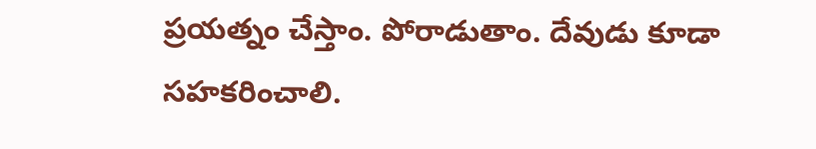ప్రయత్నం చేస్తాం. పోరాడుతాం. దేవుడు కూడా సహకరించాలి.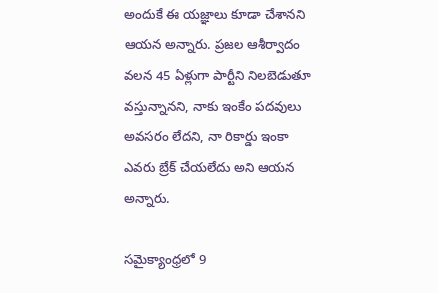అందుకే ఈ యజ్ఞాలు కూడా చేశానని ఆయన అన్నారు. ప్రజల ఆశీర్వాదం వలన 45 ఏళ్లుగా పార్టీని నిలబెడుతూ వస్తున్నానని, నాకు ఇంకేం పదవులు అవసరం లేదని, నా రికార్డు ఇంకా ఎవరు బ్రేక్ చేయలేదు అని ఆయన అన్నారు.

సమైక్యాంధ్రలో 9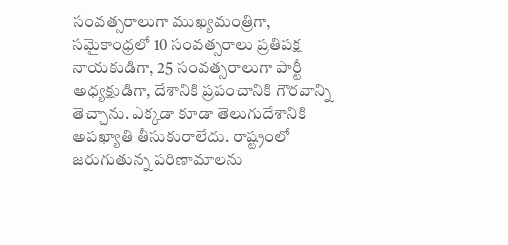సంవత్సరాలుగా ముఖ్యమంత్రిగా, సమైకాంధ్రలో 10 సంవత్సరాలు ప్రతిపక్ష నాయకుడిగా, 25 సంవత్సరాలుగా పార్టీ అధ్యక్షుడిగా, దేశానికి ప్రపంచానికి గౌరవాన్ని తెచ్చాను. ఎక్కడా కూడా తెలుగుదేశానికి అపఖ్యాతి తీసుకురాలేదు. రాష్ట్రంలో జరుగుతున్న పరిణామాలను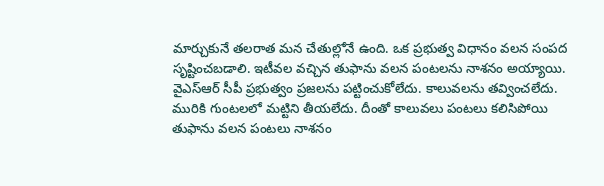మార్చుకునే తలరాత మన చేతుల్లోనే ఉంది. ఒక ప్రభుత్వ విధానం వలన సంపద సృష్టించబడాలి. ఇటీవల వచ్చిన తుఫాను వలన పంటలను నాశనం అయ్యాయి. వైఎస్ఆర్ సీపీ ప్రభుత్వం ప్రజలను పట్టించుకోలేదు. కాలువలను తవ్వించలేదు. మురికి గుంటలలో మట్టిని తీయలేదు. దీంతో కాలువలు పంటలు కలిసిపోయి తుఫాను వలన పంటలు నాశనం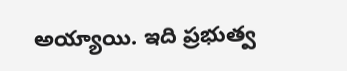అయ్యాయి. ఇది ప్రభుత్వ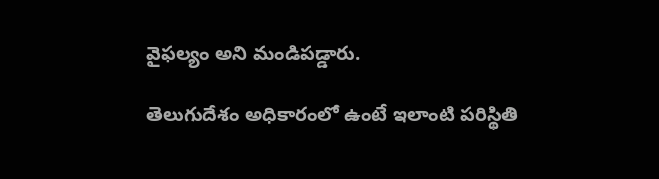వైఫల్యం అని మండిపడ్డారు.

తెలుగుదేశం అధికారంలో ఉంటే ఇలాంటి పరిస్థితి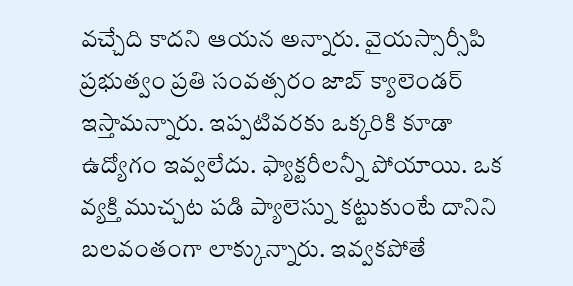వచ్చేది కాదని ఆయన అన్నారు. వైయస్సార్సీపి ప్రభుత్వం ప్రతి సంవత్సరం జాబ్ క్యాలెండర్ ఇస్తామన్నారు. ఇప్పటివరకు ఒక్కరికి కూడా ఉద్యోగం ఇవ్వలేదు. ఫ్యాక్టరీలన్నీ పోయాయి. ఒక వ్యక్తి ముచ్చట పడి ప్యాలెస్ను కట్టుకుంటే దానిని బలవంతంగా లాక్కున్నారు. ఇవ్వకపోతే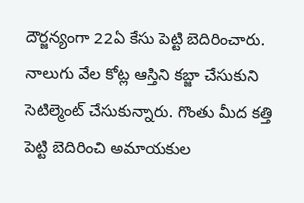దౌర్జన్యంగా 22ఏ కేసు పెట్టి బెదిరించారు. నాలుగు వేల కోట్ల ఆస్తిని కబ్జా చేసుకుని సెటిల్మెంట్ చేసుకున్నారు. గొంతు మీద కత్తి పెట్టి బెదిరించి అమాయకుల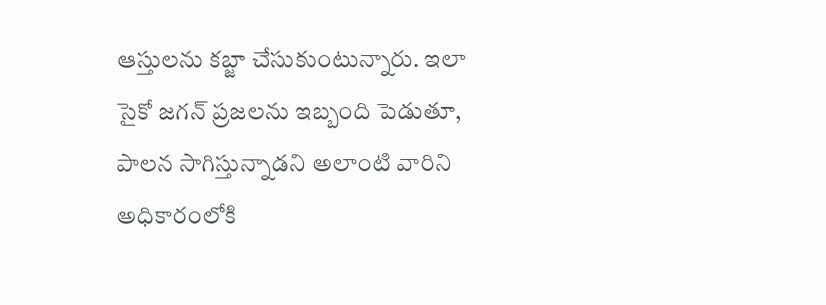ఆస్తులను కబ్జా చేసుకుంటున్నారు. ఇలా సైకో జగన్ ప్రజలను ఇబ్బంది పెడుతూ, పాలన సాగిస్తున్నాడని అలాంటి వారిని అధికారంలోకి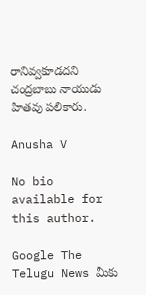రానివ్వకూడదని చంద్రబాబు నాయుడు హితవు పలికారు.

Anusha V

No bio available for this author.

Google The Telugu News మీకు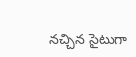నచ్చిన సైటుగా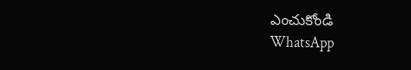ఎంచుకోండి
WhatsApp